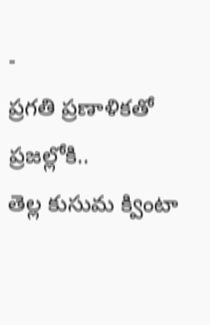-
ప్రగతి ప్రణాళికతో ప్రజల్లోకి..
తెల్ల కుసుమ క్వింటా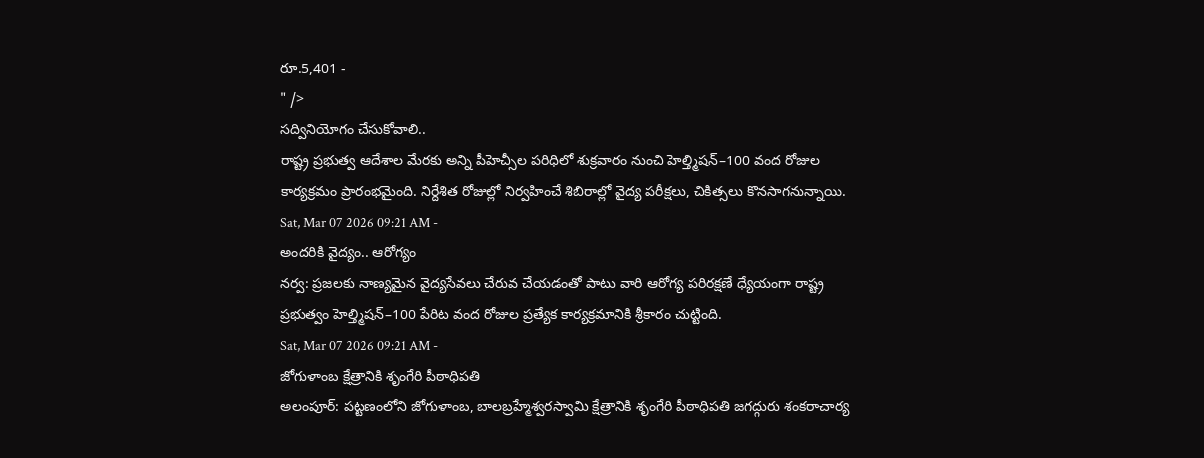రూ.5,401 -
" />
సద్వినియోగం చేసుకోవాలి..
రాష్ట్ర ప్రభుత్వ ఆదేశాల మేరకు అన్ని పీహెచ్సీల పరిధిలో శుక్రవారం నుంచి హెల్త్మిషన్–100 వంద రోజుల కార్యక్రమం ప్రారంభమైంది. నిర్దేశిత రోజుల్లో నిర్వహించే శిబిరాల్లో వైద్య పరీక్షలు, చికిత్సలు కొనసాగనున్నాయి.
Sat, Mar 07 2026 09:21 AM -
అందరికి వైద్యం.. ఆరోగ్యం
నర్వ: ప్రజలకు నాణ్యమైన వైద్యసేవలు చేరువ చేయడంతో పాటు వారి ఆరోగ్య పరిరక్షణే ధ్యేయంగా రాష్ట్ర ప్రభుత్వం హెల్త్మిషన్–100 పేరిట వంద రోజుల ప్రత్యేక కార్యక్రమానికి శ్రీకారం చుట్టింది.
Sat, Mar 07 2026 09:21 AM -
జోగుళాంబ క్షేత్రానికి శృంగేరి పీఠాధిపతి
అలంపూర్: పట్టణంలోని జోగుళాంబ, బాలబ్రహ్మేశ్వరస్వామి క్షేత్రానికి శృంగేరి పీఠాధిపతి జగద్గురు శంకరాచార్య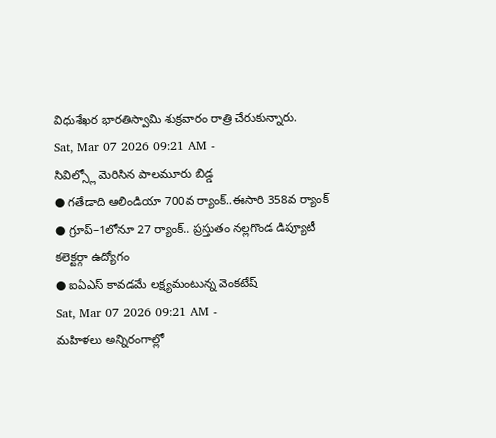విధుశేఖర భారతిస్వామి శుక్రవారం రాత్రి చేరుకున్నారు.
Sat, Mar 07 2026 09:21 AM -
సివిల్స్లో మెరిసిన పాలమూరు బిడ్డ
● గతేడాది ఆలిండియా 700వ ర్యాంక్..ఈసారి 358వ ర్యాంక్
● గ్రూప్–1లోనూ 27 ర్యాంక్.. ప్రస్తుతం నల్లగొండ డిప్యూటీ కలెక్టర్గా ఉద్యోగం
● ఐఏఎస్ కావడమే లక్ష్యమంటున్న వెంకటేష్
Sat, Mar 07 2026 09:21 AM -
మహిళలు అన్నిరంగాల్లో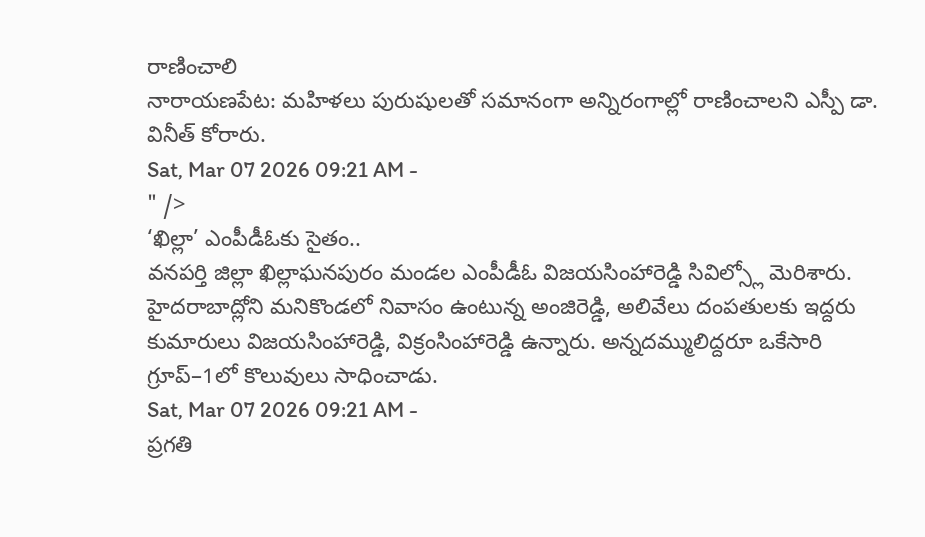రాణించాలి
నారాయణపేట: మహిళలు పురుషులతో సమానంగా అన్నిరంగాల్లో రాణించాలని ఎస్పీ డా. వినీత్ కోరారు.
Sat, Mar 07 2026 09:21 AM -
" />
‘ఖిల్లా’ ఎంపీడీఓకు సైతం..
వనపర్తి జిల్లా ఖిల్లాఘనపురం మండల ఎంపీడీఓ విజయసింహారెడ్డి సివిల్స్లో మెరిశారు. హైదరాబాద్లోని మనికొండలో నివాసం ఉంటున్న అంజిరెడ్డి, అలివేలు దంపతులకు ఇద్దరు కుమారులు విజయసింహారెడ్డి, విక్రంసింహారెడ్డి ఉన్నారు. అన్నదమ్ములిద్దరూ ఒకేసారి గ్రూప్–1లో కొలువులు సాధించాడు.
Sat, Mar 07 2026 09:21 AM -
ప్రగతి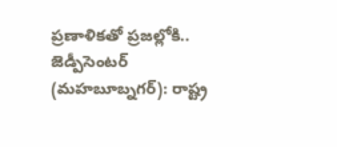ప్రణాళికతో ప్రజల్లోకి..
జెడ్పీసెంటర్ (మహబూబ్నగర్): రాష్ట్ర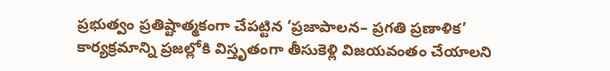ప్రభుత్వం ప్రతిష్టాత్మకంగా చేపట్టిన ‘ప్రజాపాలన– ప్రగతి ప్రణాళిక’ కార్యక్రమాన్ని ప్రజల్లోకి విస్తృతంగా తీసుకెళ్లి విజయవంతం చేయాలని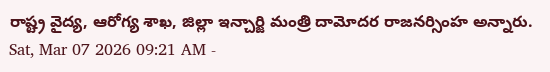రాష్ట్ర వైద్య, ఆరోగ్య శాఖ, జిల్లా ఇన్చార్జి మంత్రి దామోదర రాజనర్సింహ అన్నారు.
Sat, Mar 07 2026 09:21 AM -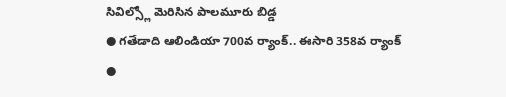సివిల్స్లో మెరిసిన పాలమూరు బిడ్డ
● గతేడాది ఆలిండియా 700వ ర్యాంక్.. ఈసారి 358వ ర్యాంక్
●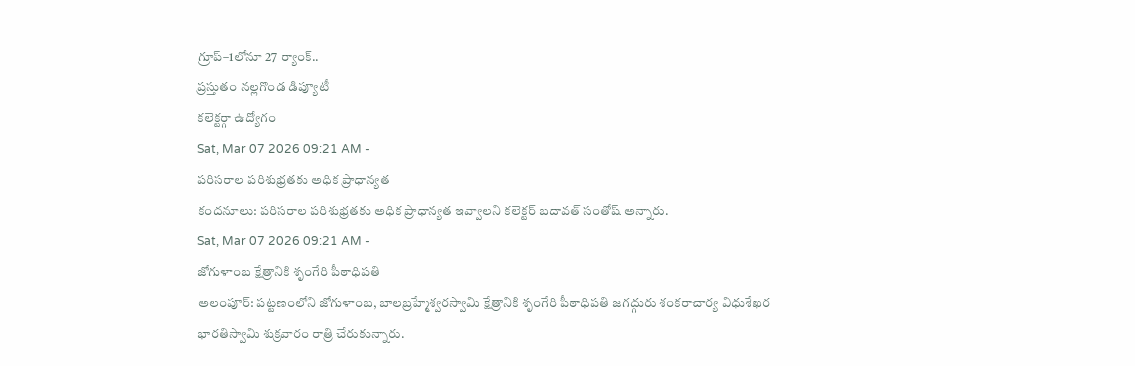గ్రూప్–1లోనూ 27 ర్యాంక్..
ప్రస్తుతం నల్లగొండ డిప్యూటీ
కలెక్టర్గా ఉద్యోగం
Sat, Mar 07 2026 09:21 AM -
పరిసరాల పరిశుభ్రతకు అధిక ప్రాధాన్యత
కందనూలు: పరిసరాల పరిశుభ్రతకు అధిక ప్రాధాన్యత ఇవ్వాలని కలెక్టర్ బదావత్ సంతోష్ అన్నారు.
Sat, Mar 07 2026 09:21 AM -
జోగుళాంబ క్షేత్రానికి శృంగేరి పీఠాధిపతి
అలంపూర్: పట్టణంలోని జోగుళాంబ, బాలబ్రహ్మేశ్వరస్వామి క్షేత్రానికి శృంగేరి పీఠాధిపతి జగద్గురు శంకరాచార్య విధుశేఖర భారతిస్వామి శుక్రవారం రాత్రి చేరుకున్నారు.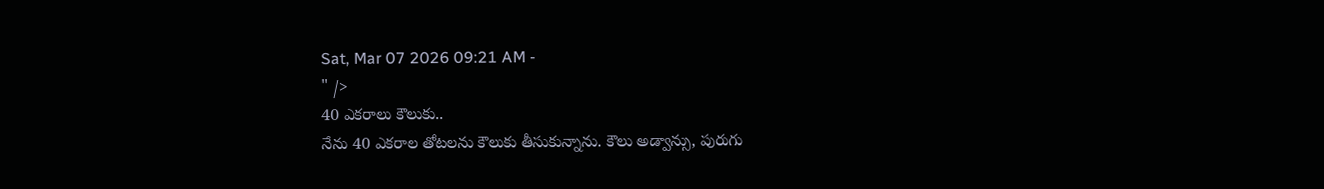Sat, Mar 07 2026 09:21 AM -
" />
40 ఎకరాలు కౌలుకు..
నేను 40 ఎకరాల తోటలను కౌలుకు తీసుకున్నాను. కౌలు అడ్వాన్సు, పురుగు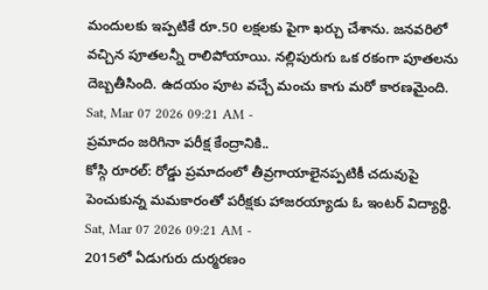మందులకు ఇప్పటికే రూ.50 లక్షలకు పైగా ఖర్చు చేశాను. జనవరిలో వచ్చిన పూతలన్నీ రాలిపోయాయి. నల్లిపురుగు ఒక రకంగా పూతలను దెబ్బతీసింది. ఉదయం పూట వచ్చే మంచు కాగు మరో కారణమైంది.
Sat, Mar 07 2026 09:21 AM -
ప్రమాదం జరిగినా పరీక్ష కేంద్రానికి..
కోస్గి రూరల్: రోడ్డు ప్రమాదంలో తీవ్రగాయాలైనప్పటికీ చదువుపై పెంచుకున్న మమకారంతో పరీక్షకు హాజరయ్యాడు ఓ ఇంటర్ విద్యార్థి.
Sat, Mar 07 2026 09:21 AM -
2015లో ఏడుగురు దుర్మరణం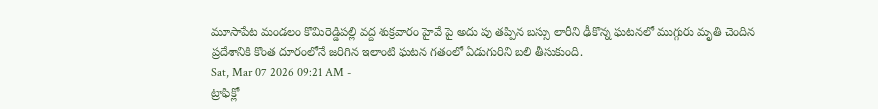మూసాపేట మండలం కొమిరెడ్డిపల్లి వద్ద శుక్రవారం హైవే పై అదు పు తప్పిన బస్సు లారీని ఢీకొన్న ఘటనలో ముగ్గురు మృతి చెందిన ప్రదేశానికి కొంత దూరంలోనే జరిగిన ఇలాంటి ఘటన గతంలో ఏడుగురిని బలి తీసుకుంది.
Sat, Mar 07 2026 09:21 AM -
ట్రాఫిక్లో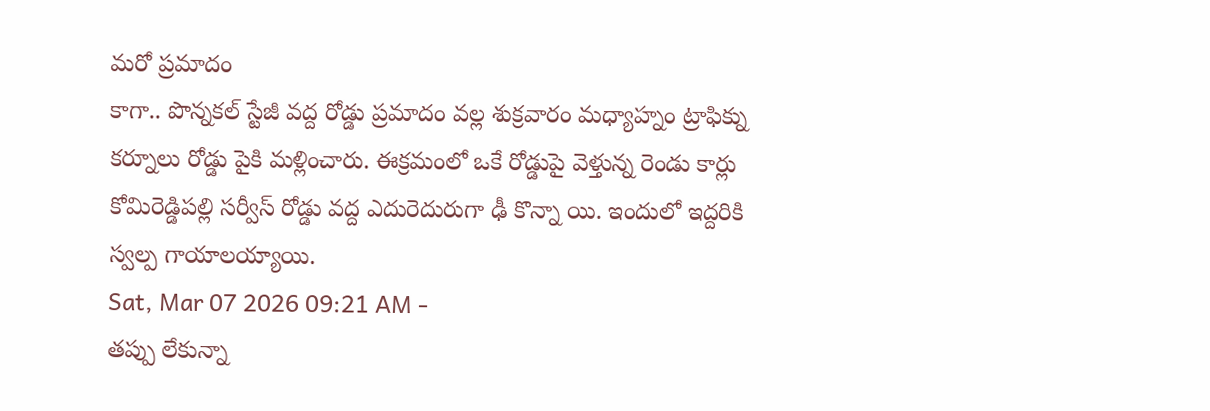మరో ప్రమాదం
కాగా.. పొన్నకల్ స్టేజీ వద్ద రోడ్డు ప్రమాదం వల్ల శుక్రవారం మధ్యాహ్నం ట్రాఫిక్ను కర్నూలు రోడ్డు పైకి మళ్లించారు. ఈక్రమంలో ఒకే రోడ్డుపై వెళ్తున్న రెండు కార్లు కోమిరెడ్డిపల్లి సర్వీస్ రోడ్డు వద్ద ఎదురెదురుగా ఢీ కొన్నా యి. ఇందులో ఇద్దరికి స్వల్ప గాయాలయ్యాయి.
Sat, Mar 07 2026 09:21 AM -
తప్పు లేకున్నా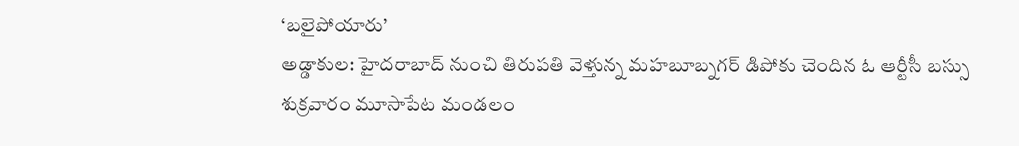‘బలైపోయారు’
అడ్డాకుల: హైదరాబాద్ నుంచి తిరుపతి వెళ్తున్న మహబూబ్నగర్ డిపోకు చెందిన ఓ ఆర్టీసీ బస్సు శుక్రవారం మూసాపేట మండలం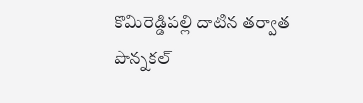కొమిరెడ్డిపల్లి దాటిన తర్వాత పొన్నకల్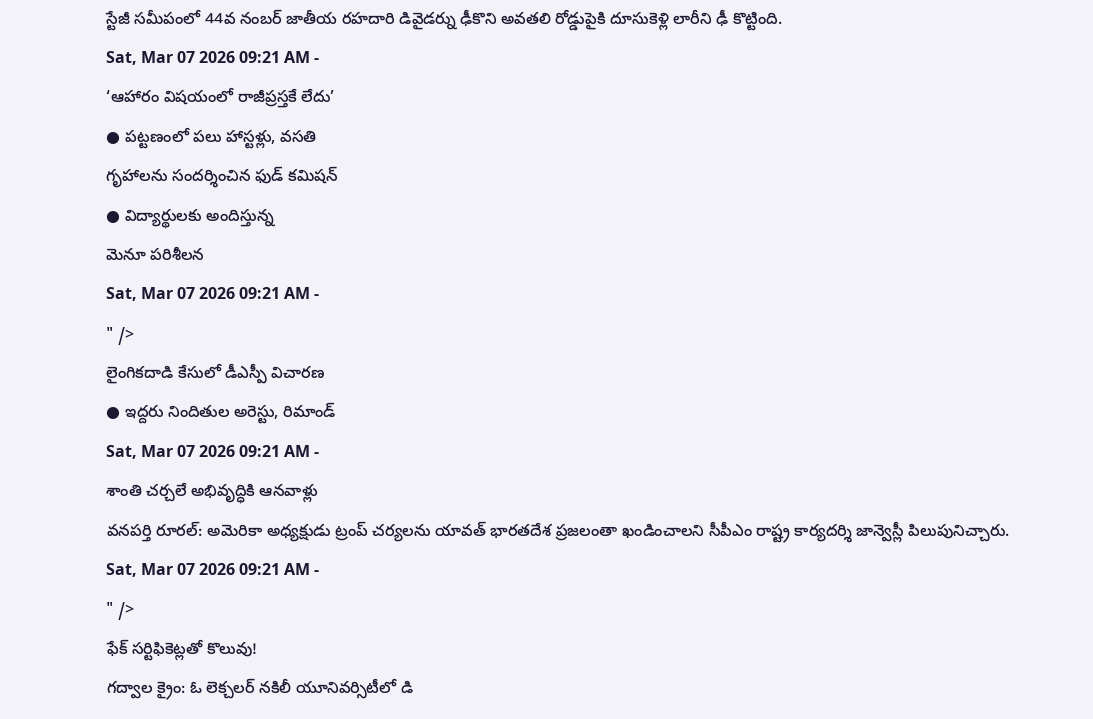స్టేజీ సమీపంలో 44వ నంబర్ జాతీయ రహదారి డివైడర్ను ఢీకొని అవతలి రోడ్డుపైకి దూసుకెళ్లి లారీని ఢీ కొట్టింది.
Sat, Mar 07 2026 09:21 AM -
‘ఆహారం విషయంలో రాజీప్రస్తకే లేదు’
● పట్టణంలో పలు హాస్టళ్లు, వసతి
గృహాలను సందర్శించిన ఫుడ్ కమిషన్
● విద్యార్థులకు అందిస్తున్న
మెనూ పరిశీలన
Sat, Mar 07 2026 09:21 AM -
" />
లైంగికదాడి కేసులో డీఎస్పీ విచారణ
● ఇద్దరు నిందితుల అరెస్టు, రిమాండ్
Sat, Mar 07 2026 09:21 AM -
శాంతి చర్చలే అభివృద్ధికి ఆనవాళ్లు
వనపర్తి రూరల్: అమెరికా అధ్యక్షుడు ట్రంప్ చర్యలను యావత్ భారతదేశ ప్రజలంతా ఖండించాలని సీపీఎం రాష్ట్ర కార్యదర్శి జాన్వెస్లీ పిలుపునిచ్చారు.
Sat, Mar 07 2026 09:21 AM -
" />
ఫేక్ సర్టిఫికెట్లతో కొలువు!
గద్వాల క్రైం: ఓ లెక్చలర్ నకిలీ యూనివర్సిటీలో డి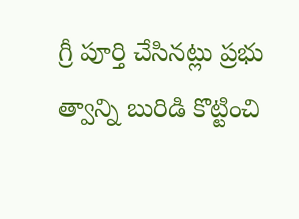గ్రీ పూర్తి చేసినట్లు ప్రభు త్వాన్ని బురిడి కొట్టించి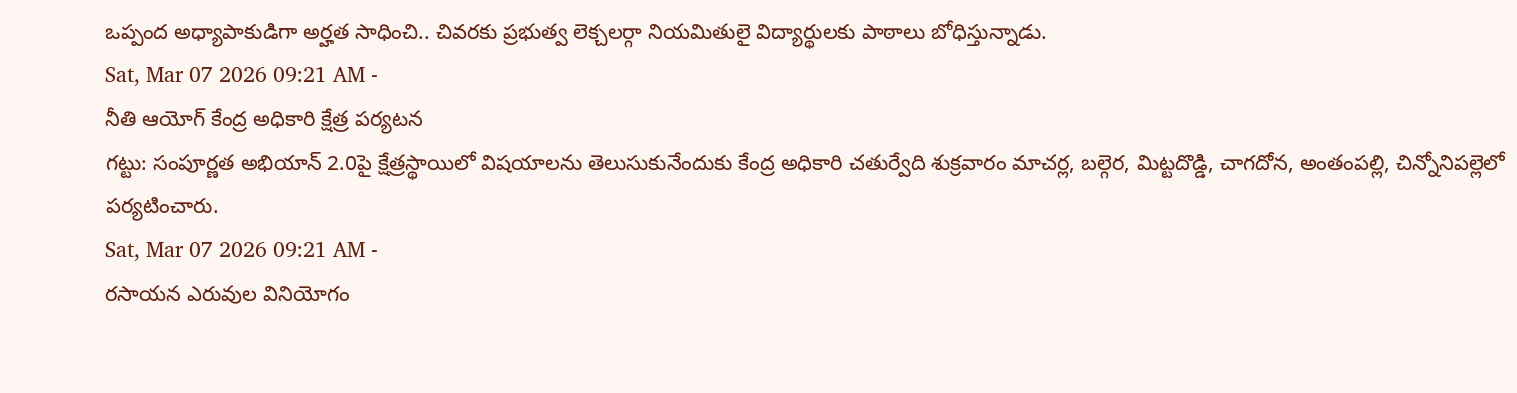ఒప్పంద అధ్యాపాకుడిగా అర్హత సాధించి.. చివరకు ప్రభుత్వ లెక్చలర్గా నియమితులై విద్యార్థులకు పాఠాలు బోధిస్తున్నాడు.
Sat, Mar 07 2026 09:21 AM -
నీతి ఆయోగ్ కేంద్ర అధికారి క్షేత్ర పర్యటన
గట్టు: సంపూర్ణత అభియాన్ 2.0పై క్షేత్రస్థాయిలో విషయాలను తెలుసుకునేందుకు కేంద్ర అధికారి చతుర్వేది శుక్రవారం మాచర్ల, బల్గెర, మిట్టదొడ్డి, చాగదోన, అంతంపల్లి, చిన్నోనిపల్లెలో పర్యటించారు.
Sat, Mar 07 2026 09:21 AM -
రసాయన ఎరువుల వినియోగం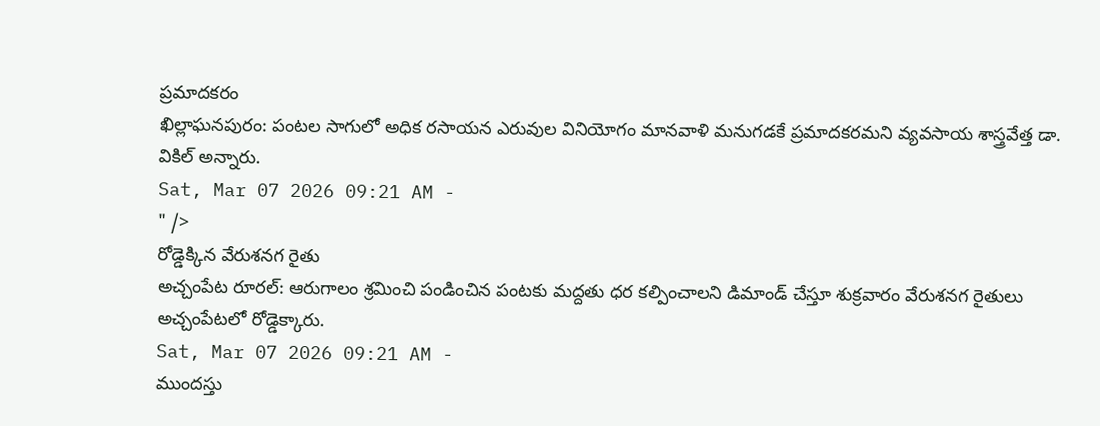ప్రమాదకరం
ఖిల్లాఘనపురం: పంటల సాగులో అధిక రసాయన ఎరువుల వినియోగం మానవాళి మనుగడకే ప్రమాదకరమని వ్యవసాయ శాస్త్రవేత్త డా. వికిల్ అన్నారు.
Sat, Mar 07 2026 09:21 AM -
" />
రోడ్డెక్కిన వేరుశనగ రైతు
అచ్చంపేట రూరల్: ఆరుగాలం శ్రమించి పండించిన పంటకు మద్దతు ధర కల్పించాలని డిమాండ్ చేస్తూ శుక్రవారం వేరుశనగ రైతులు అచ్చంపేటలో రోడ్డెక్కారు.
Sat, Mar 07 2026 09:21 AM -
ముందస్తు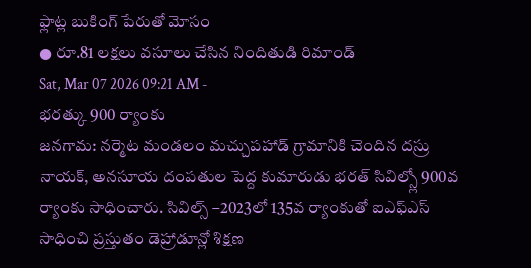ఫ్లాట్ల బుకింగ్ పేరుతో మోసం
● రూ.81 లక్షలు వసూలు చేసిన నిందితుడి రిమాండ్
Sat, Mar 07 2026 09:21 AM -
భరత్కు 900 ర్యాంకు
జనగామ: నర్మెట మండలం మచ్చుపహాడ్ గ్రామానికి చెందిన దస్రు నాయక్, అనసూయ దంపతుల పెద్ద కుమారుడు భరత్ సివిల్స్లో 900వ ర్యాంకు సాధించారు. సివిల్స్ –2023లో 135వ ర్యాంకుతో ఐఎఫ్ఎస్ సాధించి ప్రస్తుతం డెహ్రాడూన్లో శిక్షణ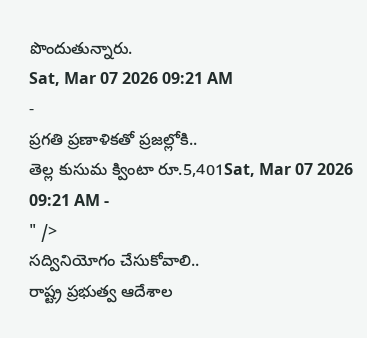పొందుతున్నారు.
Sat, Mar 07 2026 09:21 AM
-
ప్రగతి ప్రణాళికతో ప్రజల్లోకి..
తెల్ల కుసుమ క్వింటా రూ.5,401Sat, Mar 07 2026 09:21 AM -
" />
సద్వినియోగం చేసుకోవాలి..
రాష్ట్ర ప్రభుత్వ ఆదేశాల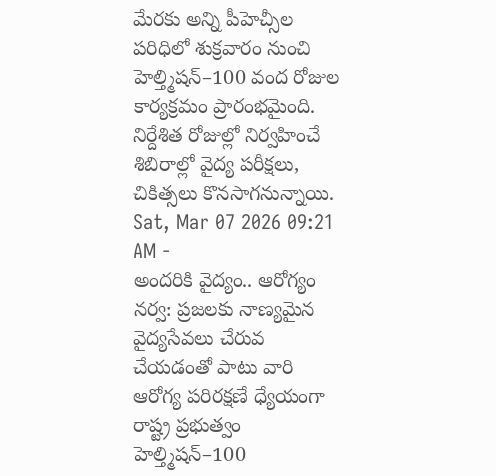మేరకు అన్ని పీహెచ్సీల పరిధిలో శుక్రవారం నుంచి హెల్త్మిషన్–100 వంద రోజుల కార్యక్రమం ప్రారంభమైంది. నిర్దేశిత రోజుల్లో నిర్వహించే శిబిరాల్లో వైద్య పరీక్షలు, చికిత్సలు కొనసాగనున్నాయి.
Sat, Mar 07 2026 09:21 AM -
అందరికి వైద్యం.. ఆరోగ్యం
నర్వ: ప్రజలకు నాణ్యమైన వైద్యసేవలు చేరువ చేయడంతో పాటు వారి ఆరోగ్య పరిరక్షణే ధ్యేయంగా రాష్ట్ర ప్రభుత్వం హెల్త్మిషన్–100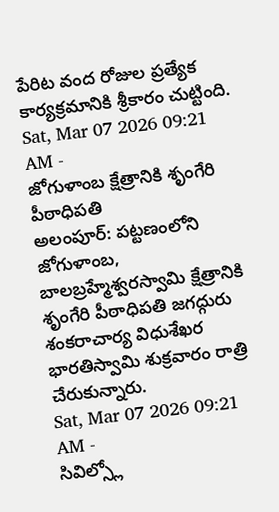పేరిట వంద రోజుల ప్రత్యేక కార్యక్రమానికి శ్రీకారం చుట్టింది.
Sat, Mar 07 2026 09:21 AM -
జోగుళాంబ క్షేత్రానికి శృంగేరి పీఠాధిపతి
అలంపూర్: పట్టణంలోని జోగుళాంబ, బాలబ్రహ్మేశ్వరస్వామి క్షేత్రానికి శృంగేరి పీఠాధిపతి జగద్గురు శంకరాచార్య విధుశేఖర భారతిస్వామి శుక్రవారం రాత్రి చేరుకున్నారు.
Sat, Mar 07 2026 09:21 AM -
సివిల్స్లో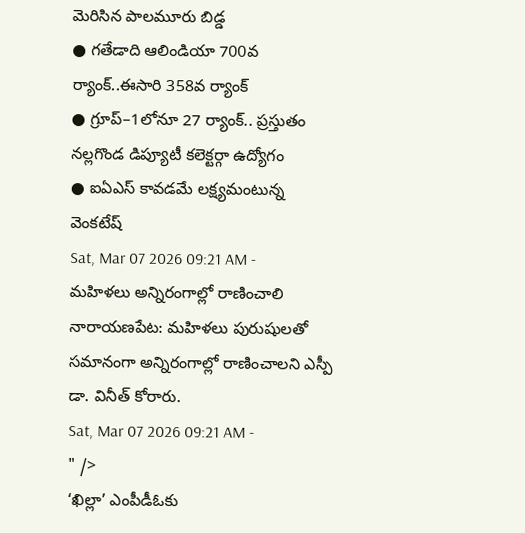మెరిసిన పాలమూరు బిడ్డ
● గతేడాది ఆలిండియా 700వ ర్యాంక్..ఈసారి 358వ ర్యాంక్
● గ్రూప్–1లోనూ 27 ర్యాంక్.. ప్రస్తుతం నల్లగొండ డిప్యూటీ కలెక్టర్గా ఉద్యోగం
● ఐఏఎస్ కావడమే లక్ష్యమంటున్న వెంకటేష్
Sat, Mar 07 2026 09:21 AM -
మహిళలు అన్నిరంగాల్లో రాణించాలి
నారాయణపేట: మహిళలు పురుషులతో సమానంగా అన్నిరంగాల్లో రాణించాలని ఎస్పీ డా. వినీత్ కోరారు.
Sat, Mar 07 2026 09:21 AM -
" />
‘ఖిల్లా’ ఎంపీడీఓకు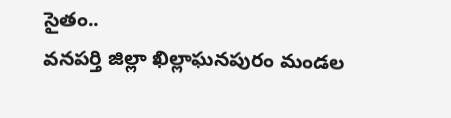సైతం..
వనపర్తి జిల్లా ఖిల్లాఘనపురం మండల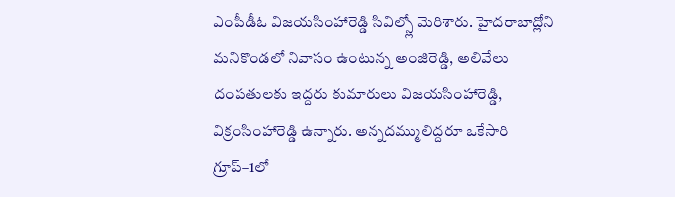ఎంపీడీఓ విజయసింహారెడ్డి సివిల్స్లో మెరిశారు. హైదరాబాద్లోని మనికొండలో నివాసం ఉంటున్న అంజిరెడ్డి, అలివేలు దంపతులకు ఇద్దరు కుమారులు విజయసింహారెడ్డి, విక్రంసింహారెడ్డి ఉన్నారు. అన్నదమ్ములిద్దరూ ఒకేసారి గ్రూప్–1లో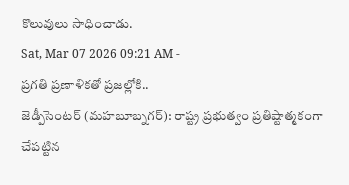కొలువులు సాధించాడు.
Sat, Mar 07 2026 09:21 AM -
ప్రగతి ప్రణాళికతో ప్రజల్లోకి..
జెడ్పీసెంటర్ (మహబూబ్నగర్): రాష్ట్ర ప్రభుత్వం ప్రతిష్టాత్మకంగా చేపట్టిన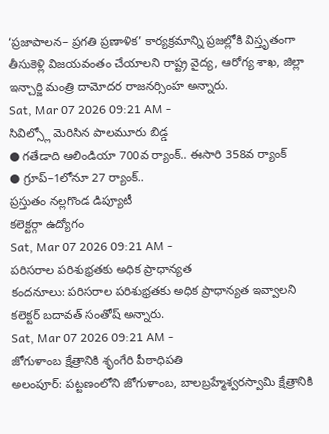‘ప్రజాపాలన– ప్రగతి ప్రణాళిక’ కార్యక్రమాన్ని ప్రజల్లోకి విస్తృతంగా తీసుకెళ్లి విజయవంతం చేయాలని రాష్ట్ర వైద్య, ఆరోగ్య శాఖ, జిల్లా ఇన్చార్జి మంత్రి దామోదర రాజనర్సింహ అన్నారు.
Sat, Mar 07 2026 09:21 AM -
సివిల్స్లో మెరిసిన పాలమూరు బిడ్డ
● గతేడాది ఆలిండియా 700వ ర్యాంక్.. ఈసారి 358వ ర్యాంక్
● గ్రూప్–1లోనూ 27 ర్యాంక్..
ప్రస్తుతం నల్లగొండ డిప్యూటీ
కలెక్టర్గా ఉద్యోగం
Sat, Mar 07 2026 09:21 AM -
పరిసరాల పరిశుభ్రతకు అధిక ప్రాధాన్యత
కందనూలు: పరిసరాల పరిశుభ్రతకు అధిక ప్రాధాన్యత ఇవ్వాలని కలెక్టర్ బదావత్ సంతోష్ అన్నారు.
Sat, Mar 07 2026 09:21 AM -
జోగుళాంబ క్షేత్రానికి శృంగేరి పీఠాధిపతి
అలంపూర్: పట్టణంలోని జోగుళాంబ, బాలబ్రహ్మేశ్వరస్వామి క్షేత్రానికి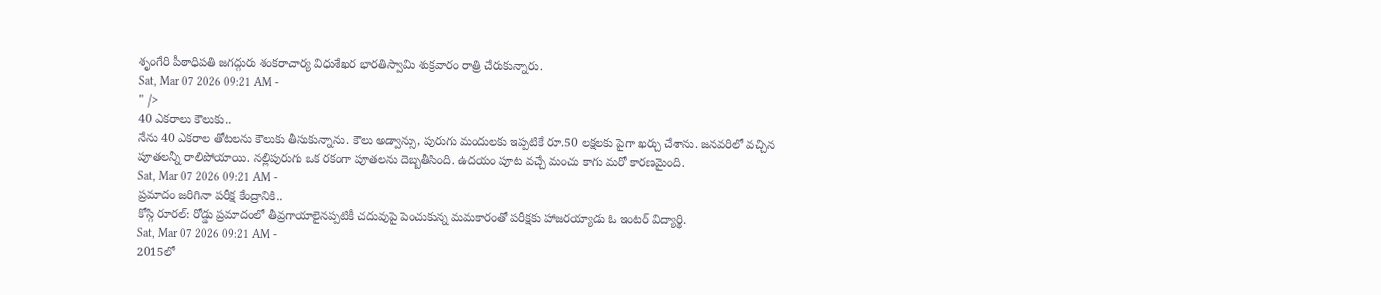శృంగేరి పీఠాధిపతి జగద్గురు శంకరాచార్య విధుశేఖర భారతిస్వామి శుక్రవారం రాత్రి చేరుకున్నారు.
Sat, Mar 07 2026 09:21 AM -
" />
40 ఎకరాలు కౌలుకు..
నేను 40 ఎకరాల తోటలను కౌలుకు తీసుకున్నాను. కౌలు అడ్వాన్సు, పురుగు మందులకు ఇప్పటికే రూ.50 లక్షలకు పైగా ఖర్చు చేశాను. జనవరిలో వచ్చిన పూతలన్నీ రాలిపోయాయి. నల్లిపురుగు ఒక రకంగా పూతలను దెబ్బతీసింది. ఉదయం పూట వచ్చే మంచు కాగు మరో కారణమైంది.
Sat, Mar 07 2026 09:21 AM -
ప్రమాదం జరిగినా పరీక్ష కేంద్రానికి..
కోస్గి రూరల్: రోడ్డు ప్రమాదంలో తీవ్రగాయాలైనప్పటికీ చదువుపై పెంచుకున్న మమకారంతో పరీక్షకు హాజరయ్యాడు ఓ ఇంటర్ విద్యార్థి.
Sat, Mar 07 2026 09:21 AM -
2015లో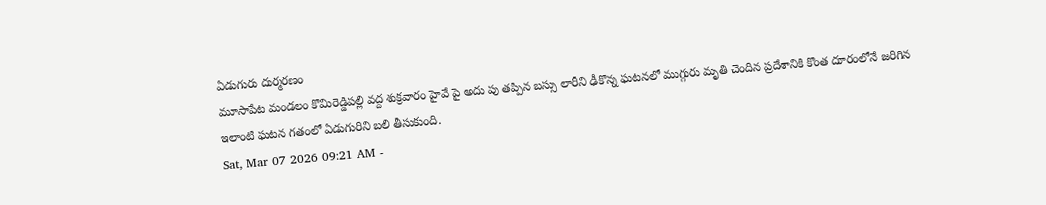ఏడుగురు దుర్మరణం
మూసాపేట మండలం కొమిరెడ్డిపల్లి వద్ద శుక్రవారం హైవే పై అదు పు తప్పిన బస్సు లారీని ఢీకొన్న ఘటనలో ముగ్గురు మృతి చెందిన ప్రదేశానికి కొంత దూరంలోనే జరిగిన ఇలాంటి ఘటన గతంలో ఏడుగురిని బలి తీసుకుంది.
Sat, Mar 07 2026 09:21 AM -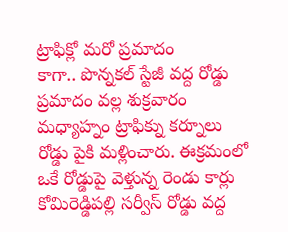ట్రాఫిక్లో మరో ప్రమాదం
కాగా.. పొన్నకల్ స్టేజీ వద్ద రోడ్డు ప్రమాదం వల్ల శుక్రవారం మధ్యాహ్నం ట్రాఫిక్ను కర్నూలు రోడ్డు పైకి మళ్లించారు. ఈక్రమంలో ఒకే రోడ్డుపై వెళ్తున్న రెండు కార్లు కోమిరెడ్డిపల్లి సర్వీస్ రోడ్డు వద్ద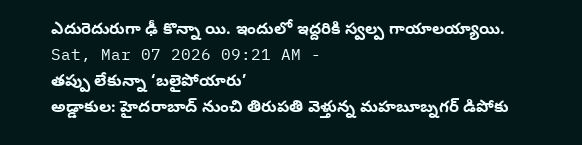ఎదురెదురుగా ఢీ కొన్నా యి. ఇందులో ఇద్దరికి స్వల్ప గాయాలయ్యాయి.
Sat, Mar 07 2026 09:21 AM -
తప్పు లేకున్నా ‘బలైపోయారు’
అడ్డాకుల: హైదరాబాద్ నుంచి తిరుపతి వెళ్తున్న మహబూబ్నగర్ డిపోకు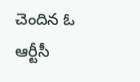చెందిన ఓ ఆర్టీసీ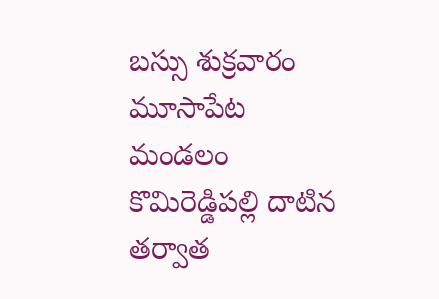బస్సు శుక్రవారం మూసాపేట మండలం కొమిరెడ్డిపల్లి దాటిన తర్వాత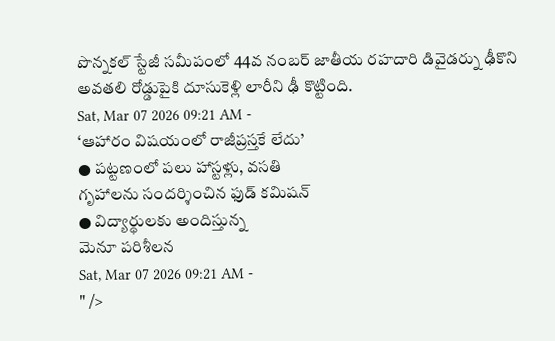పొన్నకల్ స్టేజీ సమీపంలో 44వ నంబర్ జాతీయ రహదారి డివైడర్ను ఢీకొని అవతలి రోడ్డుపైకి దూసుకెళ్లి లారీని ఢీ కొట్టింది.
Sat, Mar 07 2026 09:21 AM -
‘ఆహారం విషయంలో రాజీప్రస్తకే లేదు’
● పట్టణంలో పలు హాస్టళ్లు, వసతి
గృహాలను సందర్శించిన ఫుడ్ కమిషన్
● విద్యార్థులకు అందిస్తున్న
మెనూ పరిశీలన
Sat, Mar 07 2026 09:21 AM -
" />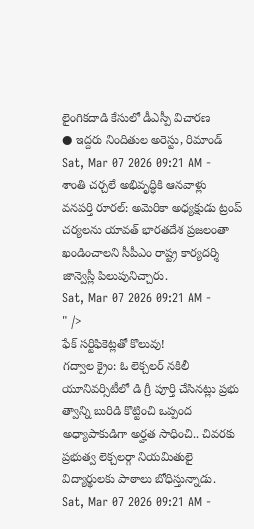లైంగికదాడి కేసులో డీఎస్పీ విచారణ
● ఇద్దరు నిందితుల అరెస్టు, రిమాండ్
Sat, Mar 07 2026 09:21 AM -
శాంతి చర్చలే అభివృద్ధికి ఆనవాళ్లు
వనపర్తి రూరల్: అమెరికా అధ్యక్షుడు ట్రంప్ చర్యలను యావత్ భారతదేశ ప్రజలంతా ఖండించాలని సీపీఎం రాష్ట్ర కార్యదర్శి జాన్వెస్లీ పిలుపునిచ్చారు.
Sat, Mar 07 2026 09:21 AM -
" />
ఫేక్ సర్టిఫికెట్లతో కొలువు!
గద్వాల క్రైం: ఓ లెక్చలర్ నకిలీ యూనివర్సిటీలో డి గ్రీ పూర్తి చేసినట్లు ప్రభు త్వాన్ని బురిడి కొట్టించి ఒప్పంద అధ్యాపాకుడిగా అర్హత సాధించి.. చివరకు ప్రభుత్వ లెక్చలర్గా నియమితులై విద్యార్థులకు పాఠాలు బోధిస్తున్నాడు.
Sat, Mar 07 2026 09:21 AM -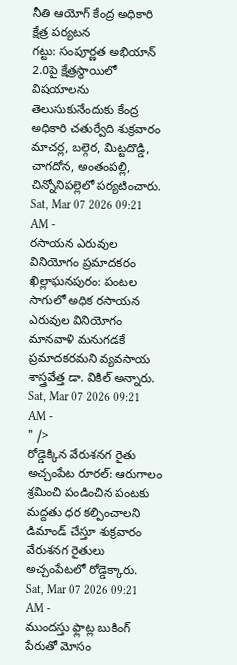నీతి ఆయోగ్ కేంద్ర అధికారి క్షేత్ర పర్యటన
గట్టు: సంపూర్ణత అభియాన్ 2.0పై క్షేత్రస్థాయిలో విషయాలను తెలుసుకునేందుకు కేంద్ర అధికారి చతుర్వేది శుక్రవారం మాచర్ల, బల్గెర, మిట్టదొడ్డి, చాగదోన, అంతంపల్లి, చిన్నోనిపల్లెలో పర్యటించారు.
Sat, Mar 07 2026 09:21 AM -
రసాయన ఎరువుల వినియోగం ప్రమాదకరం
ఖిల్లాఘనపురం: పంటల సాగులో అధిక రసాయన ఎరువుల వినియోగం మానవాళి మనుగడకే ప్రమాదకరమని వ్యవసాయ శాస్త్రవేత్త డా. వికిల్ అన్నారు.
Sat, Mar 07 2026 09:21 AM -
" />
రోడ్డెక్కిన వేరుశనగ రైతు
అచ్చంపేట రూరల్: ఆరుగాలం శ్రమించి పండించిన పంటకు మద్దతు ధర కల్పించాలని డిమాండ్ చేస్తూ శుక్రవారం వేరుశనగ రైతులు అచ్చంపేటలో రోడ్డెక్కారు.
Sat, Mar 07 2026 09:21 AM -
ముందస్తు ఫ్లాట్ల బుకింగ్ పేరుతో మోసం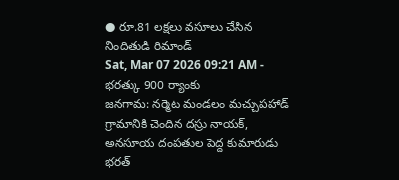● రూ.81 లక్షలు వసూలు చేసిన నిందితుడి రిమాండ్
Sat, Mar 07 2026 09:21 AM -
భరత్కు 900 ర్యాంకు
జనగామ: నర్మెట మండలం మచ్చుపహాడ్ గ్రామానికి చెందిన దస్రు నాయక్, అనసూయ దంపతుల పెద్ద కుమారుడు భరత్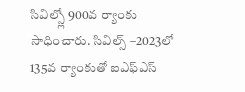సివిల్స్లో 900వ ర్యాంకు సాధించారు. సివిల్స్ –2023లో 135వ ర్యాంకుతో ఐఎఫ్ఎస్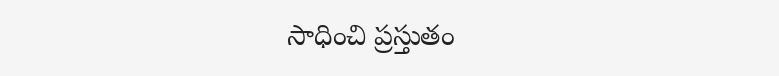సాధించి ప్రస్తుతం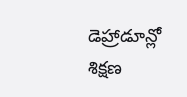డెహ్రాడూన్లో శిక్షణ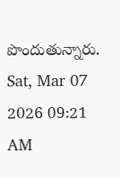పొందుతున్నారు.
Sat, Mar 07 2026 09:21 AM